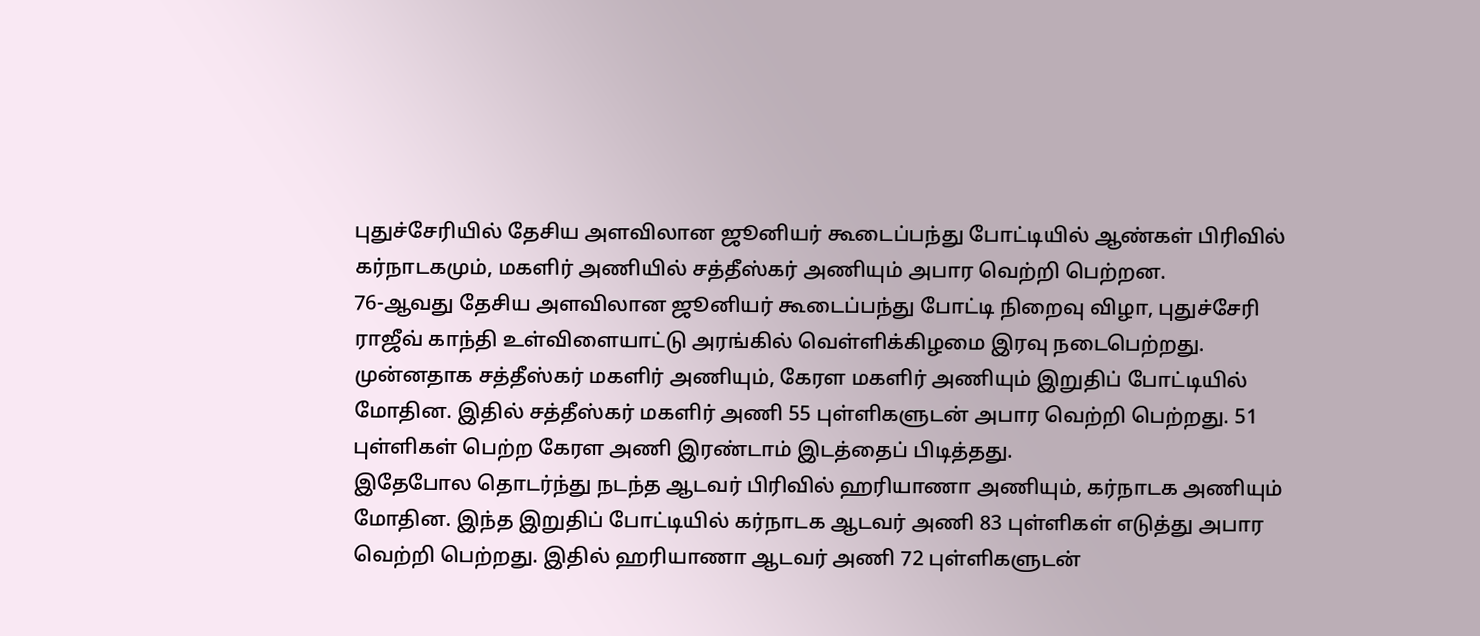புதுச்சேரியில் தேசிய அளவிலான ஜூனியர் கூடைப்பந்து போட்டியில் ஆண்கள் பிரிவில் கர்நாடகமும், மகளிர் அணியில் சத்தீஸ்கர் அணியும் அபார வெற்றி பெற்றன.
76-ஆவது தேசிய அளவிலான ஜூனியர் கூடைப்பந்து போட்டி நிறைவு விழா, புதுச்சேரி ராஜீவ் காந்தி உள்விளையாட்டு அரங்கில் வெள்ளிக்கிழமை இரவு நடைபெற்றது.
முன்னதாக சத்தீஸ்கர் மகளிர் அணியும், கேரள மகளிர் அணியும் இறுதிப் போட்டியில் மோதின. இதில் சத்தீஸ்கர் மகளிர் அணி 55 புள்ளிகளுடன் அபார வெற்றி பெற்றது. 51 புள்ளிகள் பெற்ற கேரள அணி இரண்டாம் இடத்தைப் பிடித்தது.
இதேபோல தொடர்ந்து நடந்த ஆடவர் பிரிவில் ஹரியாணா அணியும், கர்நாடக அணியும் மோதின. இந்த இறுதிப் போட்டியில் கர்நாடக ஆடவர் அணி 83 புள்ளிகள் எடுத்து அபார வெற்றி பெற்றது. இதில் ஹரியாணா ஆடவர் அணி 72 புள்ளிகளுடன்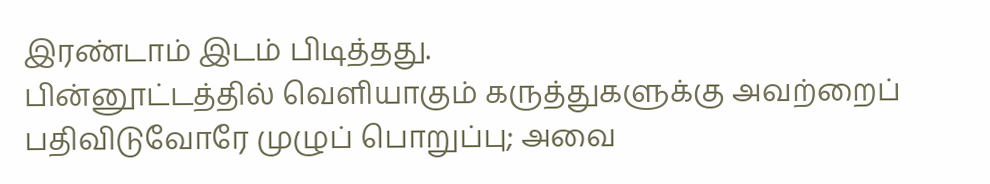இரண்டாம் இடம் பிடித்தது.
பின்னூட்டத்தில் வெளியாகும் கருத்துகளுக்கு அவற்றைப் பதிவிடுவோரே முழுப் பொறுப்பு; அவை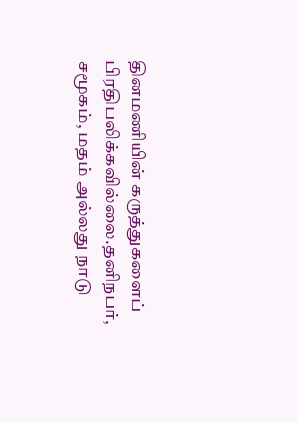தினமணியின் கருத்துகளைப் பிரதிபலிக்கவில்லை.தனிநபர், சமூகம், மதம் அல்லது நாடு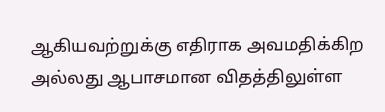ஆகியவற்றுக்கு எதிராக அவமதிக்கிற அல்லது ஆபாசமான விதத்திலுள்ள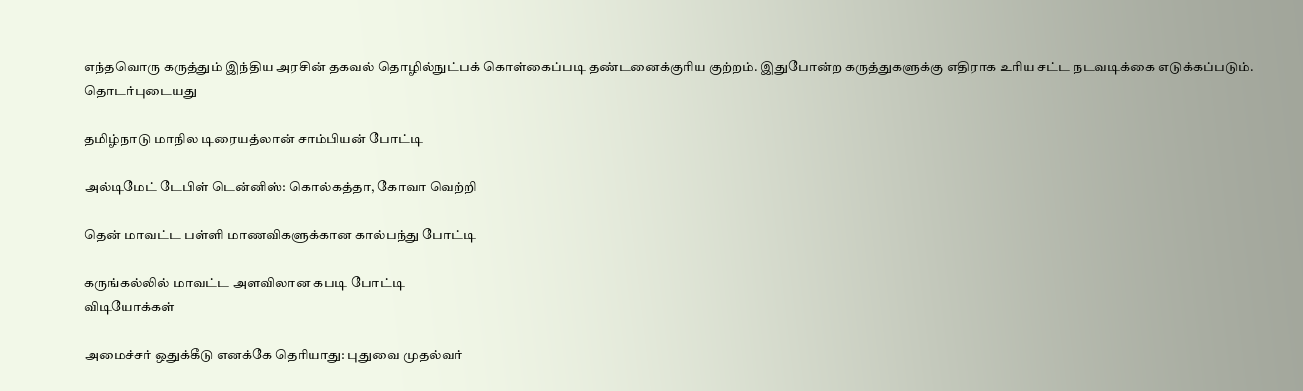எந்தவொரு கருத்தும் இந்திய அரசின் தகவல் தொழில்நுட்பக் கொள்கைப்படி தண்டனைக்குரிய குற்றம். இதுபோன்ற கருத்துகளுக்கு எதிராக உரிய சட்ட நடவடிக்கை எடுக்கப்படும்.
தொடர்புடையது

தமிழ்நாடு மாநில டிரையத்லான் சாம்பியன் போட்டி

அல்டிமேட் டேபிள் டென்னிஸ்: கொல்கத்தா, கோவா வெற்றி

தென் மாவட்ட பள்ளி மாணவிகளுக்கான கால்பந்து போட்டி

கருங்கல்லில் மாவட்ட அளவிலான கபடி போட்டி
விடியோக்கள்

அமைச்சர் ஒதுக்கீடு எனக்கே தெரியாது: புதுவை முதல்வர்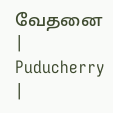வேதனை | Puducherry |